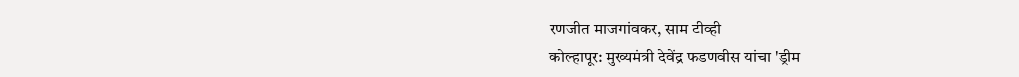रणजीत माजगांवकर, साम टीव्ही
कोल्हापूर: मुख्यमंत्री देवेंद्र फडणवीस यांचा 'ड्रीम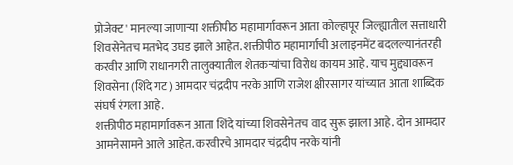प्रोजेक्ट' मानल्या जाणाऱ्या शक्तीपीठ महामार्गावरून आता कोल्हापूर जिल्ह्यातील सत्ताधारी शिवसेनेतच मतभेद उघड झाले आहेत. शक्तीपीठ महामार्गाची अलाइनमेंट बदलल्यानंतरही करवीर आणि राधानगरी तालुक्यातील शेतकऱ्यांचा विरोध कायम आहे. याच मुद्द्यावरून शिवसेना (शिंदे गट) आमदार चंद्रदीप नरके आणि राजेश क्षीरसागर यांच्यात आता शाब्दिक संघर्ष रंगला आहे.
शक्तीपीठ महामार्गावरून आता शिंदे यांच्या शिवसेनेतच वाद सुरू झाला आहे. दोन आमदार आमनेसामने आले आहेत. करवीरचे आमदार चंद्रदीप नरके यांनी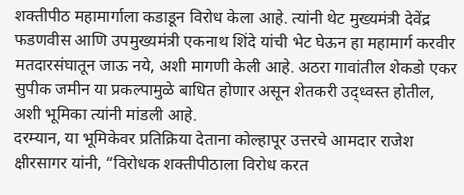शक्तीपीठ महामार्गाला कडाडून विरोध केला आहे. त्यांनी थेट मुख्यमंत्री देवेंद्र फडणवीस आणि उपमुख्यमंत्री एकनाथ शिंदे यांची भेट घेऊन हा महामार्ग करवीर मतदारसंघातून जाऊ नये, अशी मागणी केली आहे. अठरा गावांतील शेकडो एकर सुपीक जमीन या प्रकल्पामुळे बाधित होणार असून शेतकरी उद्ध्वस्त होतील, अशी भूमिका त्यांनी मांडली आहे.
दरम्यान, या भूमिकेवर प्रतिक्रिया देताना कोल्हापूर उत्तरचे आमदार राजेश क्षीरसागर यांनी, “विरोधक शक्तीपीठाला विरोध करत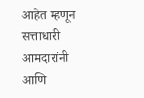आहेत म्हणून सत्ताधारी आमदारांनी आणि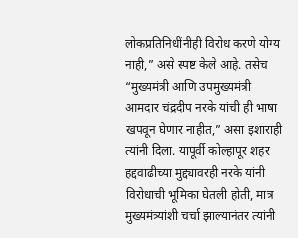लोकप्रतिनिधींनीही विरोध करणे योग्य नाही,” असे स्पष्ट केले आहे. तसेच “मुख्यमंत्री आणि उपमुख्यमंत्री आमदार चंद्रदीप नरके यांची ही भाषा खपवून घेणार नाहीत,” असा इशाराही त्यांनी दिला. यापूर्वी कोल्हापूर शहर हद्दवाढीच्या मुद्द्यावरही नरके यांनी विरोधाची भूमिका घेतली होती, मात्र मुख्यमंत्र्यांशी चर्चा झाल्यानंतर त्यांनी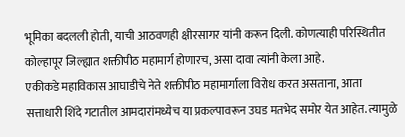भूमिका बदलली होती, याची आठवणही क्षीरसागर यांनी करून दिली. कोणत्याही परिस्थितीत कोल्हापूर जिल्ह्यात शक्तीपीठ महामार्ग होणारच, असा दावा त्यांनी केला आहे.
एकीकडे महाविकास आघाडीचे नेते शक्तीपीठ महामार्गाला विरोध करत असताना, आता सत्ताधारी शिंदे गटातील आमदारांमध्येच या प्रकल्पावरून उघड मतभेद समोर येत आहेत. त्यामुळे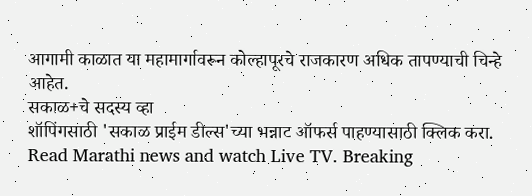आगामी काळात या महामार्गावरून कोल्हापूरचे राजकारण अधिक तापण्याची चिन्हे आहेत.
सकाळ+चे सदस्य व्हा
शॉपिंगसाठी 'सकाळ प्राईम डील्स'च्या भन्नाट ऑफर्स पाहण्यासाठी क्लिक करा.
Read Marathi news and watch Live TV. Breaking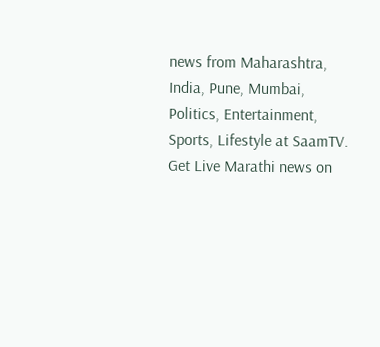news from Maharashtra, India, Pune, Mumbai, Politics, Entertainment, Sports, Lifestyle at SaamTV. Get Live Marathi news on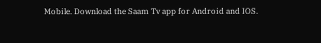Mobile. Download the Saam Tv app for Android and IOS.